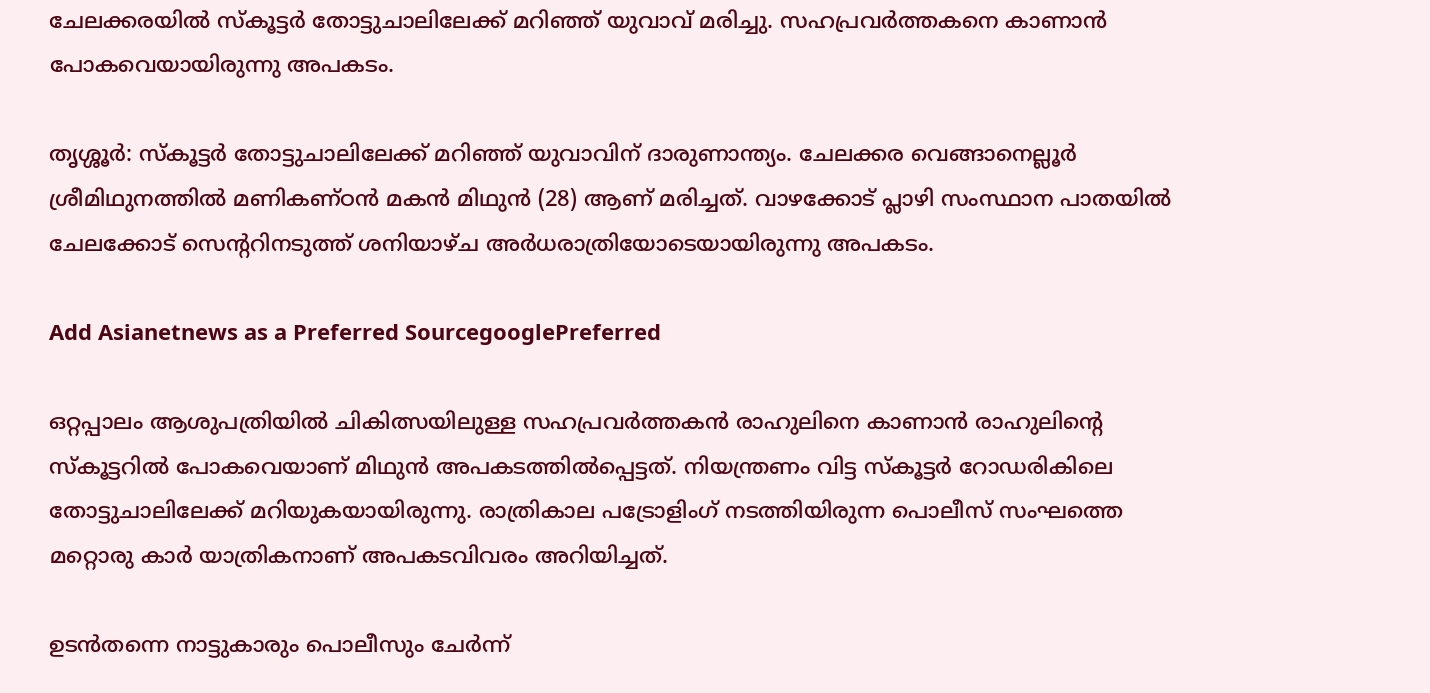ചേലക്കരയിൽ സ്കൂട്ടർ തോട്ടുചാലിലേക്ക് മറിഞ്ഞ് യുവാവ് മരിച്ചു. സഹപ്രവർത്തകനെ കാണാൻ പോകവെയായിരുന്നു അപകടം.

തൃശ്ശൂർ: സ്കൂട്ടർ തോട്ടുചാലിലേക്ക് മറിഞ്ഞ് യുവാവിന് ദാരുണാന്ത്യം. ചേലക്കര വെങ്ങാനെല്ലൂർ ശ്രീമിഥുനത്തിൽ മണികണ്ഠൻ മകൻ മിഥുൻ (28) ആണ് മരിച്ചത്. വാഴക്കോട് പ്ലാഴി സംസ്ഥാന പാതയിൽ ചേലക്കോട് സെൻ്ററിനടുത്ത് ശനിയാഴ്ച അർധരാത്രിയോടെയായിരുന്നു അപകടം.

Add Asianetnews as a Preferred SourcegooglePreferred

ഒറ്റപ്പാലം ആശുപത്രിയിൽ ചികിത്സയിലുള്ള സഹപ്രവർത്തകൻ രാഹുലിനെ കാണാൻ രാഹുലിന്റെ സ്കൂട്ടറിൽ പോകവെയാണ് മിഥുൻ അപകടത്തിൽപ്പെട്ടത്. നിയന്ത്രണം വിട്ട സ്കൂട്ടർ റോഡരികിലെ തോട്ടുചാലിലേക്ക് മറിയുകയായിരുന്നു. രാത്രികാല പട്രോളിംഗ് നടത്തിയിരുന്ന പൊലീസ് സംഘത്തെ മറ്റൊരു കാർ യാത്രികനാണ് അപകടവിവരം അറിയിച്ചത്.

ഉടൻതന്നെ നാട്ടുകാരും പൊലീസും ചേർന്ന്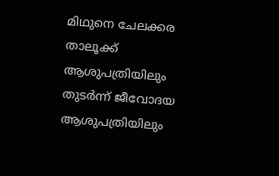മിഥുനെ ചേലക്കര താലൂക്ക് ആശുപത്രിയിലും തുടർന്ന് ജീവോദയ ആശുപത്രിയിലും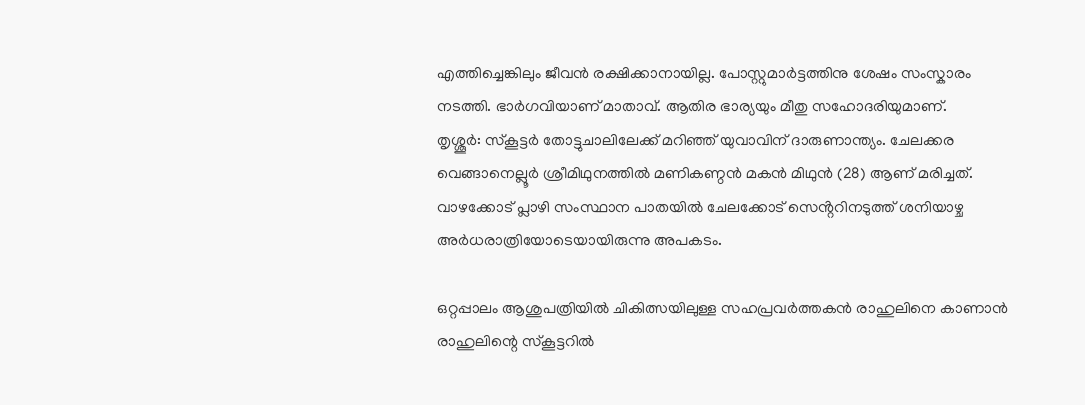എത്തിച്ചെങ്കിലും ജീവൻ രക്ഷിക്കാനായില്ല. പോസ്റ്റുമാർട്ടത്തിനു ശേഷം സംസ്കാരം നടത്തി. ഭാർഗവിയാണ് മാതാവ്. ആതിര ഭാര്യയും മീതു സഹോദരിയുമാണ്.
തൃശ്ശൂർ: സ്കൂട്ടർ തോട്ടുചാലിലേക്ക് മറിഞ്ഞ് യുവാവിന് ദാരുണാന്ത്യം. ചേലക്കര വെങ്ങാനെല്ലൂർ ശ്രീമിഥുനത്തിൽ മണികണ്ഠൻ മകൻ മിഥുൻ (28) ആണ് മരിച്ചത്. വാഴക്കോട് പ്ലാഴി സംസ്ഥാന പാതയിൽ ചേലക്കോട് സെൻ്ററിനടുത്ത് ശനിയാഴ്ച അർധരാത്രിയോടെയായിരുന്നു അപകടം.

ഒറ്റപ്പാലം ആശുപത്രിയിൽ ചികിത്സയിലുള്ള സഹപ്രവർത്തകൻ രാഹുലിനെ കാണാൻ രാഹുലിന്റെ സ്കൂട്ടറിൽ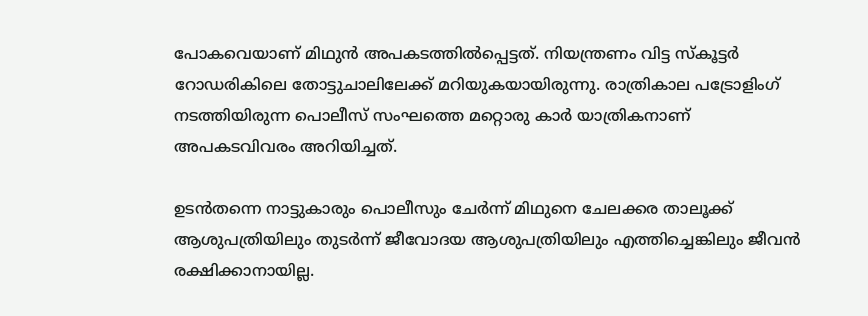പോകവെയാണ് മിഥുൻ അപകടത്തിൽപ്പെട്ടത്. നിയന്ത്രണം വിട്ട സ്കൂട്ടർ റോഡരികിലെ തോട്ടുചാലിലേക്ക് മറിയുകയായിരുന്നു. രാത്രികാല പട്രോളിംഗ് നടത്തിയിരുന്ന പൊലീസ് സംഘത്തെ മറ്റൊരു കാർ യാത്രികനാണ് അപകടവിവരം അറിയിച്ചത്.

ഉടൻതന്നെ നാട്ടുകാരും പൊലീസും ചേർന്ന് മിഥുനെ ചേലക്കര താലൂക്ക് ആശുപത്രിയിലും തുടർന്ന് ജീവോദയ ആശുപത്രിയിലും എത്തിച്ചെങ്കിലും ജീവൻ രക്ഷിക്കാനായില്ല.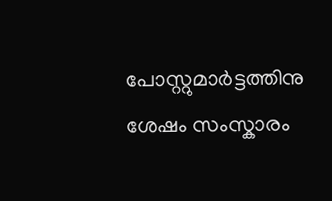പോസ്റ്റുമാർട്ടത്തിനു ശേഷം സംസ്കാരം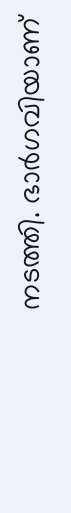നടത്തി. ഭാർഗവിയാണ്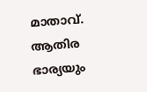മാതാവ്. ആതിര ഭാര്യയും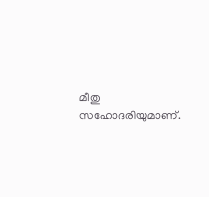മീതു സഹോദരിയുമാണ്.